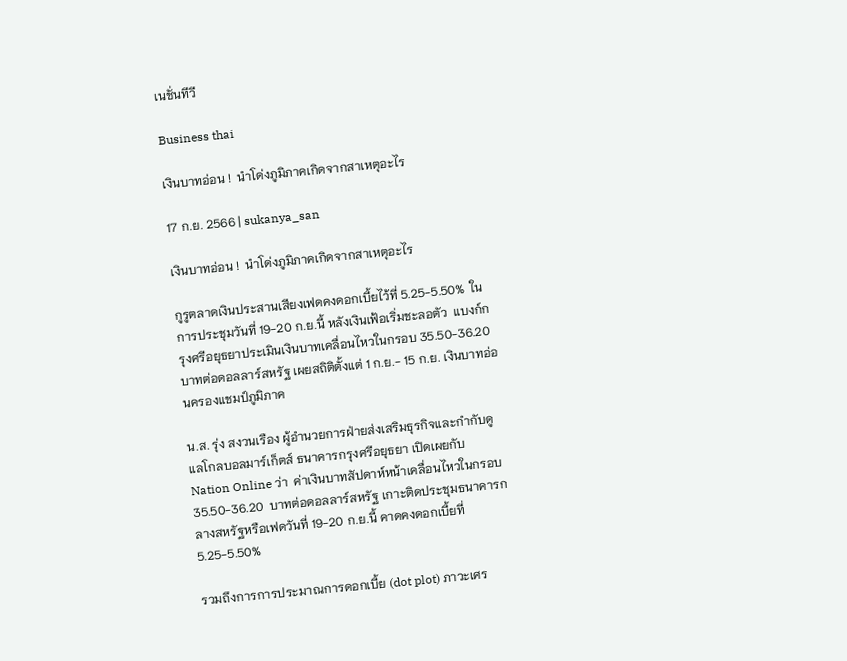เนชั่นทีวี

Business thai

เงินบาทอ่อน !  นำโด่งภูมิภาคเกิดจากสาเหตุอะไร

17 ก.ย. 2566 | sukanya_san

เงินบาทอ่อน !  นำโด่งภูมิภาคเกิดจากสาเหตุอะไร

กูรูตลาดเงินประสานเสียงเฟดคงดอกเบี้ยไว้ที่ 5.25-5.50%  ในการประชุมวันที่ 19-20 ก.ย.นี้ หลังเงินเฟ้อเริ่มชะลอตัว  แบงก์กรุงศรีอยุธยาประเมินเงินบาทเคลื่อนไหวในกรอบ 35.50-36.20 บาทต่อดอลลาร์สหรัฐ เผยสถิติตั้งแต่ 1 ก.ย.- 15 ก.ย. เงินบาทอ่อนครองแชมป์ภูมิภาค

น.ส. รุ่ง สงวนเรือง ผู้อำนวยการฝ่ายส่งเสริมธุรกิจและกำกับดูแลโกลบอลมาร์เก็ตส์ ธนาคารกรุงศรีอยุธยา เปิดเผยกับ Nation Online ว่า  ค่าเงินบาทสัปดาห์หน้าเคลื่อนไหวในกรอบ 35.50-36.20  บาทต่อดอลลาร์สหรัฐ เกาะติดประชุมธนาคารกลางสหรัฐหรือเฟดวันที่ 19-20 ก.ย.นี้ คาดคงดอกเบี้ยที่ 5.25-5.50%

รวมถึงการการประมาณการดอกเบี้ย (dot plot) ภาวะเศร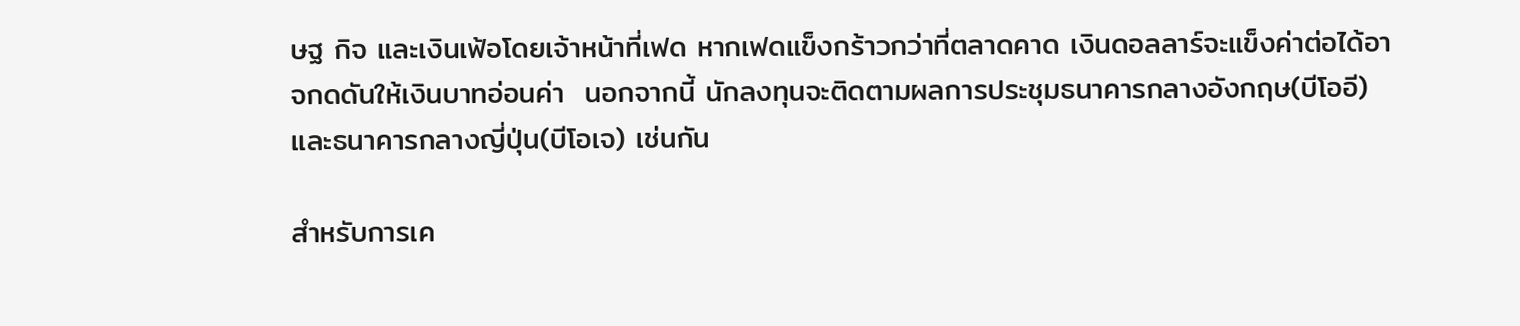ษฐ กิจ และเงินเฟ้อโดยเจ้าหน้าที่เฟด หากเฟดแข็งกร้าวกว่าที่ตลาดคาด เงินดอลลาร์จะแข็งค่าต่อได้อาจกดดันให้เงินบาทอ่อนค่า  นอกจากนี้ นักลงทุนจะติดตามผลการประชุมธนาคารกลางอังกฤษ(บีโออี) และธนาคารกลางญี่ปุ่น(บีโอเจ) เช่นกัน

สำหรับการเค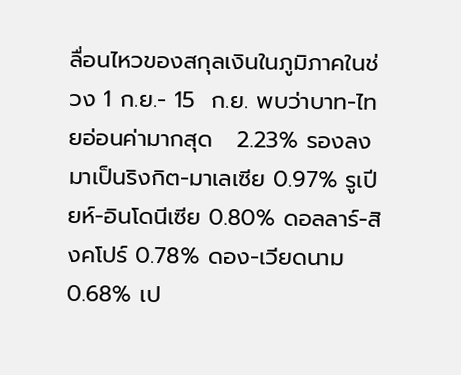ลื่อนไหวของสกุลเงินในภูมิภาคในช่วง 1 ก.ย.- 15  ก.ย. พบว่าบาท-ไทยอ่อนค่ามากสุด   2.23% รองลงมาเป็นริงกิต-มาเลเซีย 0.97% รูเปียห์-อินโดนีเซีย 0.80% ดอลลาร์-สิงคโปร์ 0.78% ดอง-เวียดนาม 0.68% เป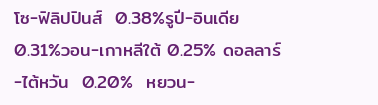โซ-ฟิลิปปินส์  0.38%รูปี-อินเดีย 0.31%วอน-เกาหลีใต้ 0.25% ดอลลาร์-ไต้หวัน  0.20%  หยวน-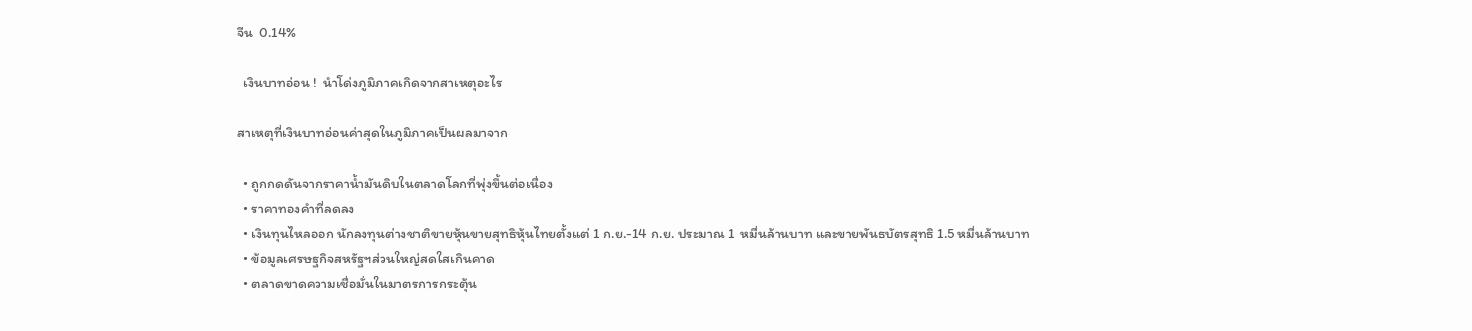จีน  0.14%

  เงินบาทอ่อน !  นำโด่งภูมิภาคเกิดจากสาเหตุอะไร

สาเหตุที่เงินบาทอ่อนค่าสุดในภูมิภาคเป็นผลมาจาก

  • ถูกกดดันจากราคาน้ำมันดิบในตลาดโลกที่พุ่งขึ้นต่อเนื่อง
  • ราคาทองคำที่ลดลง
  • เงินทุนไหลออก นักลงทุนต่างชาติขายหุ้นขายสุทธิหุ้นไทยตั้งแต่ 1 ก.ย.-14 ก.ย. ประมาณ 1  หมื่นล้านบาท และขายพันธบัตรสุทธิ 1.5 หมื่นล้านบาท
  • ข้อมูลเศรษฐกิจสหรัฐฯส่วนใหญ่สดใสเกินคาด
  • ตลาดขาดความเชื่อมั่นในมาตรการกระตุ้น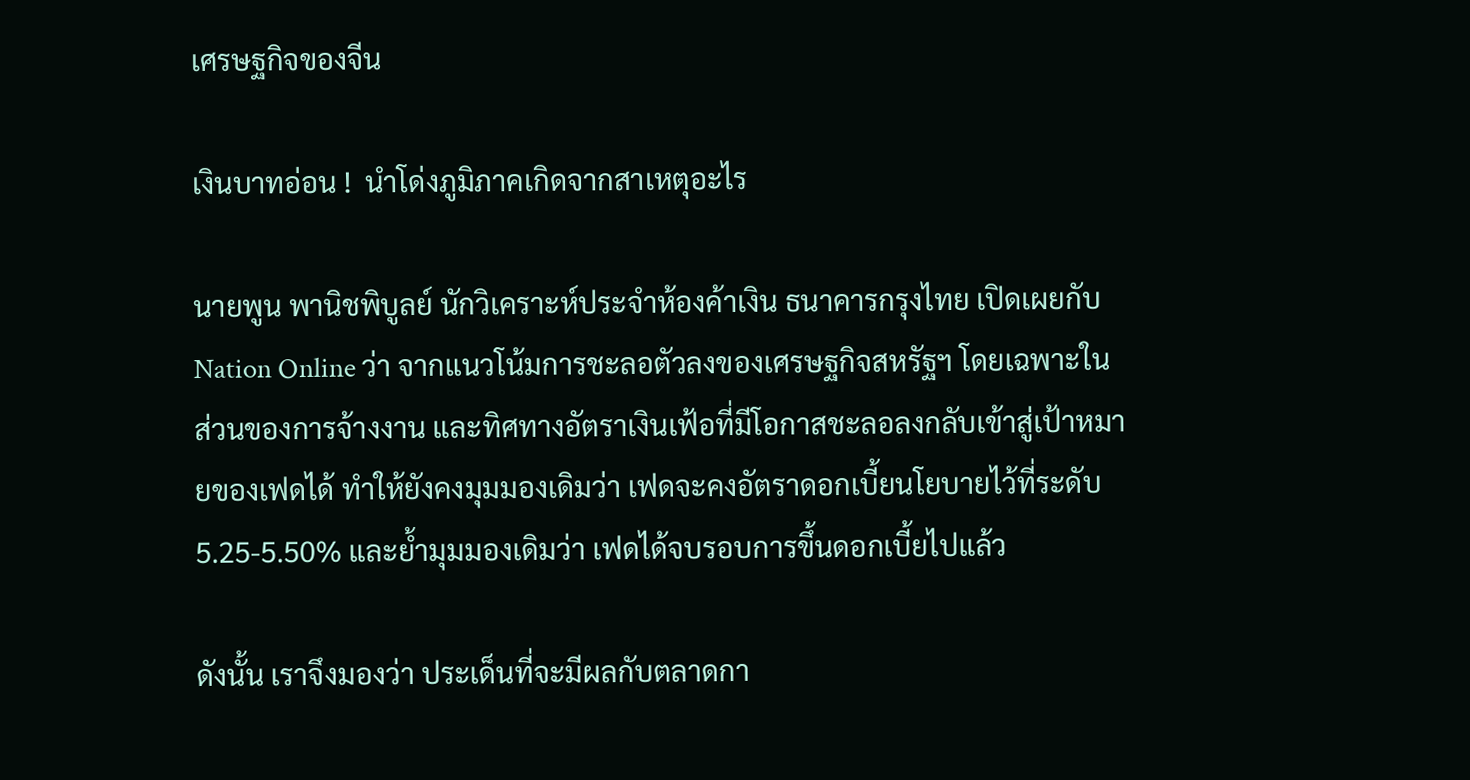เศรษฐกิจของจีน

เงินบาทอ่อน !  นำโด่งภูมิภาคเกิดจากสาเหตุอะไร

นายพูน พานิชพิบูลย์ นักวิเคราะห์ประจำห้องค้าเงิน ธนาคารกรุงไทย เปิดเผยกับ Nation Online ว่า จากแนวโน้มการชะลอตัวลงของเศรษฐกิจสหรัฐฯ โดยเฉพาะในส่วนของการจ้างงาน และทิศทางอัตราเงินเฟ้อที่มีโอกาสชะลอลงกลับเข้าสู่เป้าหมายของเฟดได้ ทำให้ยังคงมุมมองเดิมว่า เฟดจะคงอัตราดอกเบี้ยนโยบายไว้ที่ระดับ 5.25-5.50% และย้ำมุมมองเดิมว่า เฟดได้จบรอบการขึ้นดอกเบี้ยไปแล้ว

ดังนั้น เราจึงมองว่า ประเด็นที่จะมีผลกับตลาดกา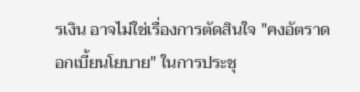รเงิน อาจไม่ใช่เรื่องการตัดสินใจ "คงอัตราดอกเบี้ยนโยบาย" ในการประชุ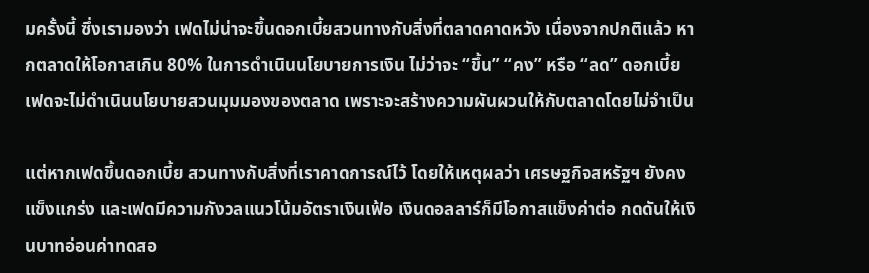มครั้งนี้ ซึ่งเรามองว่า เฟดไม่น่าจะขึ้นดอกเบี้ยสวนทางกับสิ่งที่ตลาดคาดหวัง เนื่องจากปกติแล้ว หากตลาดให้โอกาสเกิน 80% ในการดำเนินนโยบายการเงิน ไม่ว่าจะ “ขึ้น” “คง” หรือ “ลด” ดอกเบี้ย เฟดจะไม่ดำเนินนโยบายสวนมุมมองของตลาด เพราะจะสร้างความผันผวนให้กับตลาดโดยไม่จำเป็น

แต่หากเฟดขึ้นดอกเบี้ย สวนทางกับสิ่งที่เราคาดการณ์ไว้ โดยให้เหตุผลว่า เศรษฐกิจสหรัฐฯ ยังคงแข็งแกร่ง และเฟดมีความกังวลแนวโน้มอัตราเงินเฟ้อ เงินดอลลาร์ก็มีโอกาสแข็งค่าต่อ กดดันให้เงินบาทอ่อนค่าทดสอ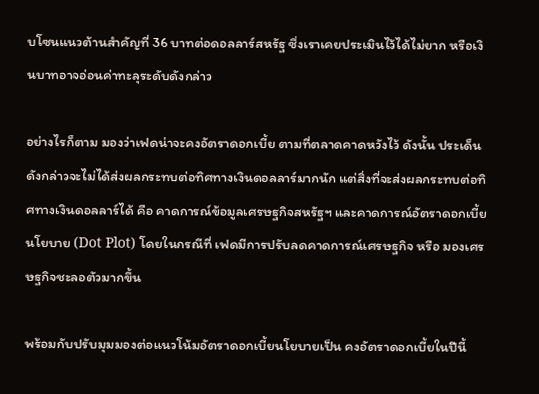บโซนแนวต้านสำคัญที่ 36 บาทต่อดอลลาร์สหรัฐ ซึ่งเราเคยประเมินไว้ได้ไม่ยาก หรือเงินบาทอาจอ่อนค่าทะลุระดับดังกล่าว

อย่างไรก็ตาม มองว่าเฟดน่าจะคงอัตราดอกเบี้ย ตามที่ตลาดคาดหวังไว้ ดังนั้น ประเด็นดังกล่าวจะไม่ได้ส่งผลกระทบต่อทิศทางเงินดอลลาร์มากนัก แต่สิ่งที่จะส่งผลกระทบต่อทิศทางเงินดอลลาร์ได้ คือ คาดการณ์ข้อมูลเศรษฐกิจสหรัฐฯ และคาดการณ์อัตราดอกเบี้ยนโยบาย (Dot Plot) โดยในกรณีที่ เฟดมีการปรับลดคาดการณ์เศรษฐกิจ หรือ มองเศรษฐกิจชะลอตัวมากขึ้น

พร้อมกับปรับมุมมองต่อแนวโน้มอัตราดอกเบี้ยนโยบายเป็น คงอัตราดอกเบี้ยในปีนี้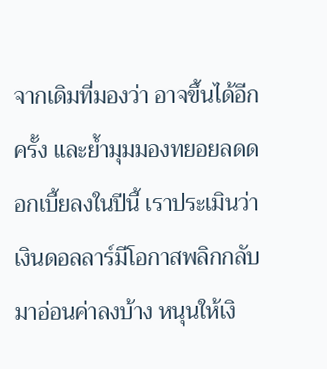จากเดิมที่มองว่า อาจขึ้นได้อีกครั้ง และย้ำมุมมองทยอยลดดอกเบี้ยลงในปีนี้ เราประเมินว่า เงินดอลลาร์มีโอกาสพลิกกลับมาอ่อนค่าลงบ้าง หนุนให้เงิ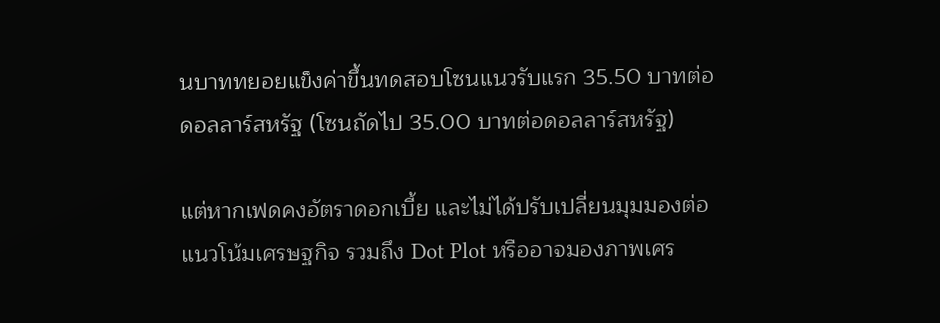นบาททยอยแข็งค่าขึ้นทดสอบโซนแนวรับแรก 35.50 บาทต่อดอลลาร์สหรัฐ (โซนถัดไป 35.00 บาทต่อดอลลาร์สหรัฐ)

แต่หากเฟดคงอัตราดอกเบี้ย และไม่ได้ปรับเปลี่ยนมุมมองต่อแนวโน้มเศรษฐกิจ รวมถึง Dot Plot หรืออาจมองภาพเศร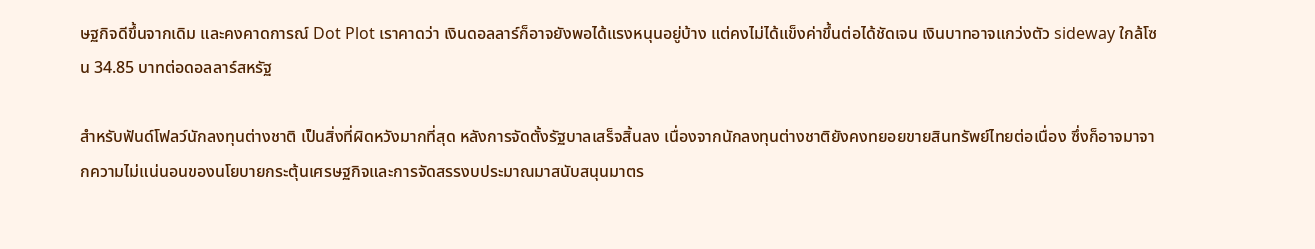ษฐกิจดีขึ้นจากเดิม และคงคาดการณ์ Dot Plot เราคาดว่า เงินดอลลาร์ก็อาจยังพอได้แรงหนุนอยู่บ้าง แต่คงไม่ได้แข็งค่าขึ้นต่อได้ชัดเจน เงินบาทอาจแกว่งตัว sideway ใกล้โซน 34.85 บาทต่อดอลลาร์สหรัฐ

สำหรับฟันด์โฟลว์นักลงทุนต่างชาติ เป็นสิ่งที่ผิดหวังมากที่สุด หลังการจัดตั้งรัฐบาลเสร็จสิ้นลง เนื่องจากนักลงทุนต่างชาติยังคงทยอยขายสินทรัพย์ไทยต่อเนื่อง ซึ่งก็อาจมาจากความไม่แน่นอนของนโยบายกระตุ้นเศรษฐกิจและการจัดสรรงบประมาณมาสนับสนุนมาตร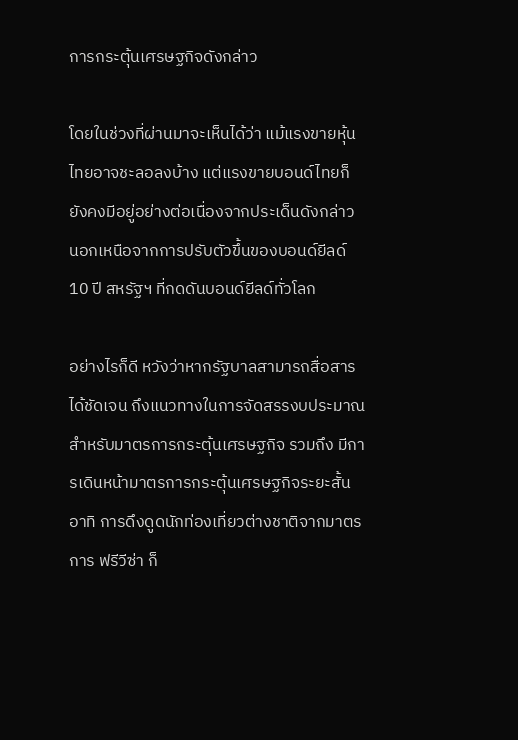การกระตุ้นเศรษฐกิจดังกล่าว

โดยในช่วงที่ผ่านมาจะเห็นได้ว่า แม้แรงขายหุ้นไทยอาจชะลอลงบ้าง แต่แรงขายบอนด์ไทยก็ยังคงมีอยู่อย่างต่อเนื่องจากประเด็นดังกล่าว นอกเหนือจากการปรับตัวขึ้นของบอนด์ยีลด์ 10 ปี สหรัฐฯ ที่กดดันบอนด์ยีลด์ทั่วโลก

อย่างไรก็ดี หวังว่าหากรัฐบาลสามารถสื่อสารได้ชัดเจน ถึงแนวทางในการจัดสรรงบประมาณสำหรับมาตรการกระตุ้นเศรษฐกิจ รวมถึง มีการเดินหน้ามาตรการกระตุ้นเศรษฐกิจระยะสั้น อาทิ การดึงดูดนักท่องเที่ยวต่างชาติจากมาตรการ ฟรีวีซ่า ก็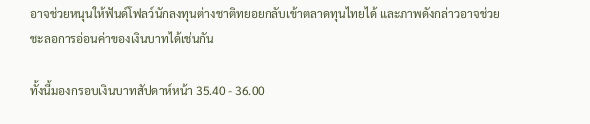อาจช่วยหนุนให้ฟันด์โฟลว์นักลงทุนต่างชาติทยอยกลับเข้าตลาดทุนไทยได้ และภาพดังกล่าวอาจช่วยชะลอการอ่อนค่าของเงินบาทได้เช่นกัน

ทั้งนี้มองกรอบเงินบาทสัปดาห์หน้า 35.40 - 36.00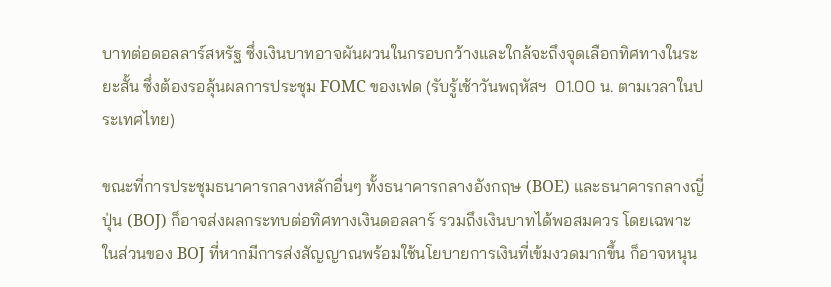บาทต่อดอลลาร์สหรัฐ ซึ่งเงินบาทอาจผันผวนในกรอบกว้างและใกล้จะถึงจุดเลือกทิศทางในระยะสั้น ซึ่งต้องรอลุ้นผลการประชุม FOMC ของเฟด (รับรู้เช้าวันพฤหัสฯ  01.00 น. ตามเวลาในประเทศไทย)

ขณะที่การประชุมธนาคารกลางหลักอื่นๆ ทั้งธนาคารกลางอังกฤษ (BOE) และธนาคารกลางญี่ปุ่น (BOJ) ก็อาจส่งผลกระทบต่อทิศทางเงินดอลลาร์ รวมถึงเงินบาทได้พอสมควร โดยเฉพาะในส่วนของ BOJ ที่หากมีการส่งสัญญาณพร้อมใช้นโยบายการเงินที่เข้มงวดมากขึ้น ก็อาจหนุน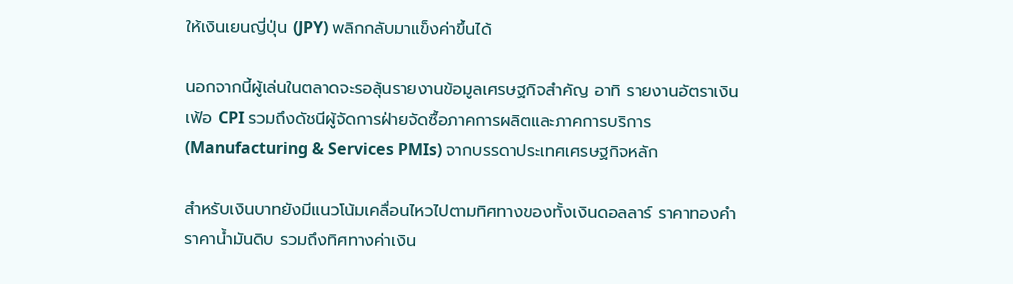ให้เงินเยนญี่ปุ่น (JPY) พลิกกลับมาแข็งค่าขึ้นได้

นอกจากนี้ผู้เล่นในตลาดจะรอลุ้นรายงานข้อมูลเศรษฐกิจสำคัญ อาทิ รายงานอัตราเงินเฟ้อ CPI รวมถึงดัชนีผู้จัดการฝ่ายจัดซื้อภาคการผลิตและภาคการบริการ(Manufacturing & Services PMIs) จากบรรดาประเทศเศรษฐกิจหลัก

สำหรับเงินบาทยังมีแนวโน้มเคลื่อนไหวไปตามทิศทางของทั้งเงินดอลลาร์ ราคาทองคำ ราคาน้ำมันดิบ รวมถึงทิศทางค่าเงิน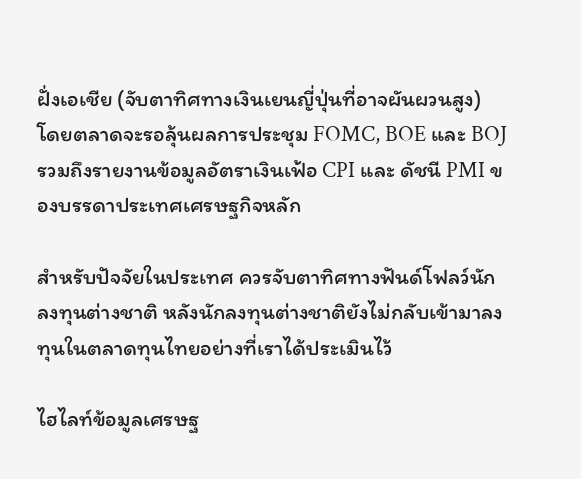ฝั่งเอเชีย (จับตาทิศทางเงินเยนญี่ปุ่นที่อาจผันผวนสูง) โดยตลาดจะรอลุ้นผลการประชุม FOMC, BOE และ BOJ รวมถึงรายงานข้อมูลอัตราเงินเฟ้อ CPI และ ดัชนี PMI ของบรรดาประเทศเศรษฐกิจหลัก

สำหรับปัจจัยในประเทศ ควรจับตาทิศทางฟันด์โฟลว์นักลงทุนต่างชาติ หลังนักลงทุนต่างชาติยังไม่กลับเข้ามาลงทุนในตลาดทุนไทยอย่างที่เราได้ประเมินไว้

ไฮไลท์ข้อมูลเศรษฐ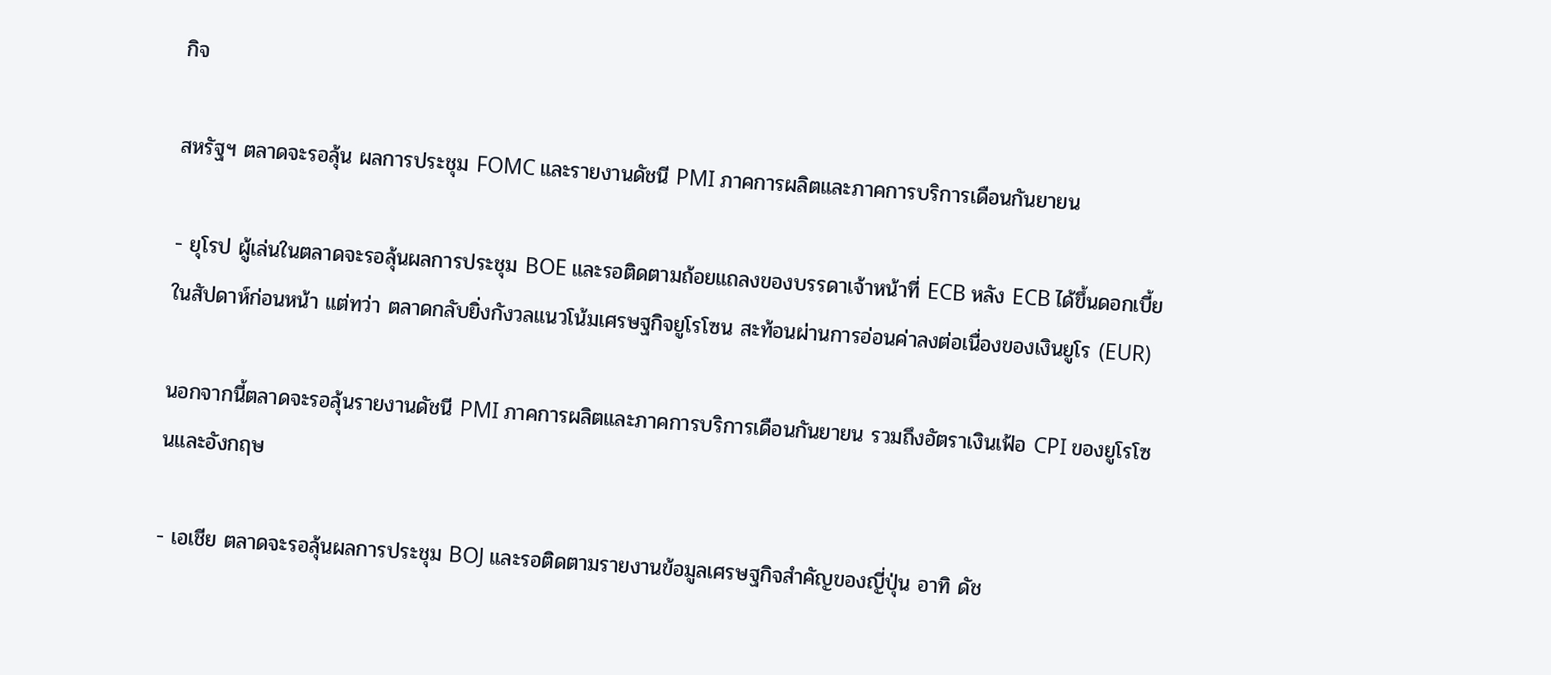กิจ

สหรัฐฯ ตลาดจะรอลุ้น ผลการประชุม FOMC และรายงานดัชนี PMI ภาคการผลิตและภาคการบริการเดือนกันยายน

- ยุโรป ผู้เล่นในตลาดจะรอลุ้นผลการประชุม BOE และรอติดตามถ้อยแถลงของบรรดาเจ้าหน้าที่ ECB หลัง ECB ได้ขึ้นดอกเบี้ยในสัปดาห์ก่อนหน้า แต่ทว่า ตลาดกลับยิ่งกังวลแนวโน้มเศรษฐกิจยูโรโซน สะท้อนผ่านการอ่อนค่าลงต่อเนื่องของเงินยูโร (EUR)

นอกจากนี้ตลาดจะรอลุ้นรายงานดัชนี PMI ภาคการผลิตและภาคการบริการเดือนกันยายน รวมถึงอัตราเงินเฟ้อ CPI ของยูโรโซนและอังกฤษ

- เอเชีย ตลาดจะรอลุ้นผลการประชุม BOJ และรอติดตามรายงานข้อมูลเศรษฐกิจสำคัญของญี่ปุ่น อาทิ ดัช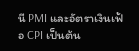นี PMI และอัตราเงินเฟ้อ CPI เป็นต้น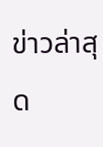ข่าวล่าสุด